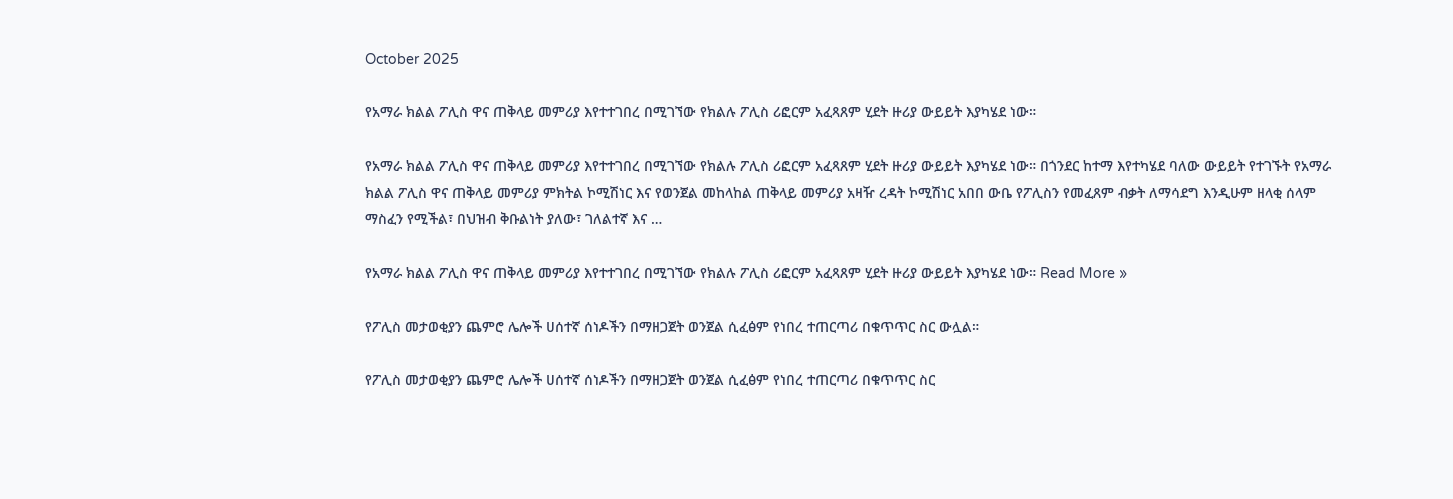October 2025

የአማራ ክልል ፖሊስ ዋና ጠቅላይ መምሪያ እየተተገበረ በሚገኘው የክልሉ ፖሊስ ሪፎርም አፈጻጸም ሂደት ዙሪያ ውይይት እያካሄደ ነው።

የአማራ ክልል ፖሊስ ዋና ጠቅላይ መምሪያ እየተተገበረ በሚገኘው የክልሉ ፖሊስ ሪፎርም አፈጻጸም ሂደት ዙሪያ ውይይት እያካሄደ ነው። በጎንደር ከተማ እየተካሄደ ባለው ውይይት የተገኙት የአማራ ክልል ፖሊስ ዋና ጠቅላይ መምሪያ ምክትል ኮሚሽነር እና የወንጀል መከላከል ጠቅላይ መምሪያ አዛዥ ረዳት ኮሚሽነር አበበ ውቤ የፖሊስን የመፈጸም ብቃት ለማሳደግ እንዲሁም ዘላቂ ሰላም ማስፈን የሚችል፣ በህዝብ ቅቡልነት ያለው፣ ገለልተኛ እና …

የአማራ ክልል ፖሊስ ዋና ጠቅላይ መምሪያ እየተተገበረ በሚገኘው የክልሉ ፖሊስ ሪፎርም አፈጻጸም ሂደት ዙሪያ ውይይት እያካሄደ ነው። Read More »

የፖሊስ መታወቂያን ጨምሮ ሌሎች ሀሰተኛ ሰነዶችን በማዘጋጀት ወንጀል ሲፈፅም የነበረ ተጠርጣሪ በቁጥጥር ስር ውሏል።

የፖሊስ መታወቂያን ጨምሮ ሌሎች ሀሰተኛ ሰነዶችን በማዘጋጀት ወንጀል ሲፈፅም የነበረ ተጠርጣሪ በቁጥጥር ስር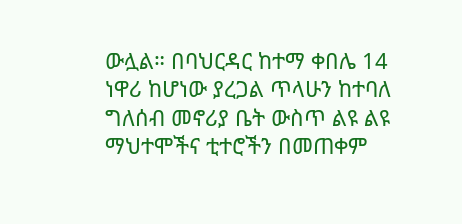ውሏል። በባህርዳር ከተማ ቀበሌ 14 ነዋሪ ከሆነው ያረጋል ጥላሁን ከተባለ ግለሰብ መኖሪያ ቤት ውስጥ ልዩ ልዩ ማህተሞችና ቲተሮችን በመጠቀም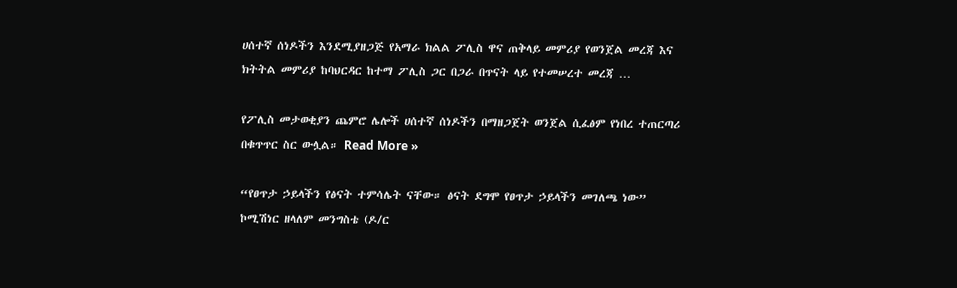ሀሰተኛ ሰነዶችን እንደሚያዘጋጅ የአማራ ክልል ፖሊስ ዋና ጠቅላይ መምሪያ የወንጀል መረጃ እና ክትትል መምሪያ ከባህርዳር ከተማ ፖሊስ ጋር በጋራ በጥናት ላይ የተመሠረተ መረጃ …

የፖሊስ መታወቂያን ጨምሮ ሌሎች ሀሰተኛ ሰነዶችን በማዘጋጀት ወንጀል ሲፈፅም የነበረ ተጠርጣሪ በቁጥጥር ስር ውሏል። Read More »

“የፀጥታ ኃይላችን የፅናት ተምሳሌት ናቸው። ፅናት ደግሞ የፀጥታ ኃይላችን መገለጫ ነው” ኮሚሽነር ዘላለም መንግስቴ (ዶ/ር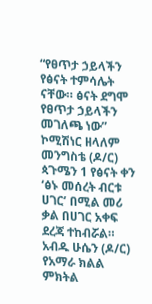“የፀጥታ ኃይላችን የፅናት ተምሳሌት ናቸው። ፅናት ደግሞ የፀጥታ ኃይላችን መገለጫ ነው” ኮሚሽነር ዘላለም መንግስቴ (ዶ/ር) ጳጉሜን 1 የፅናት ቀን ‘ፅኑ መሰረት ብርቱ ሀገር’ በሚል መሪ ቃል በሀገር አቀፍ ደረጃ ተከብሯል። አብዱ ሁሴን (ዶ/ር) የአማራ ክልል ምክትል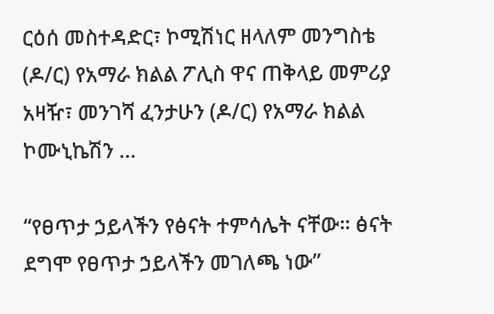ርዕሰ መስተዳድር፣ ኮሚሽነር ዘላለም መንግስቴ (ዶ/ር) የአማራ ክልል ፖሊስ ዋና ጠቅላይ መምሪያ አዛዥ፣ መንገሻ ፈንታሁን (ዶ/ር) የአማራ ክልል ኮሙኒኬሽን …

“የፀጥታ ኃይላችን የፅናት ተምሳሌት ናቸው። ፅናት ደግሞ የፀጥታ ኃይላችን መገለጫ ነው”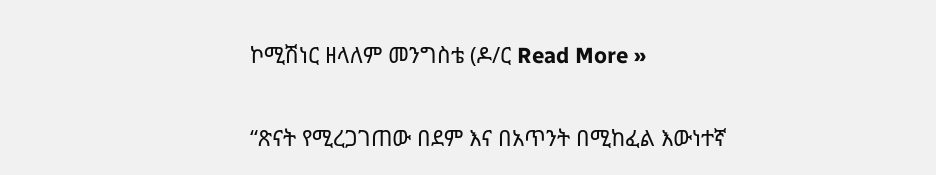ኮሚሽነር ዘላለም መንግስቴ (ዶ/ር Read More »

“ጽናት የሚረጋገጠው በደም እና በአጥንት በሚከፈል እውነተኛ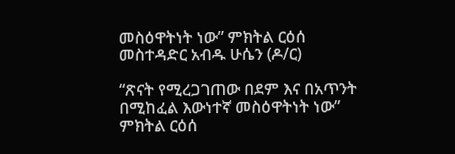መስዕዋትነት ነው” ምክትል ርዕሰ መስተዳድር አብዱ ሁሴን (ዶ/ር)

“ጽናት የሚረጋገጠው በደም እና በአጥንት በሚከፈል እውነተኛ መስዕዋትነት ነው” ምክትል ርዕሰ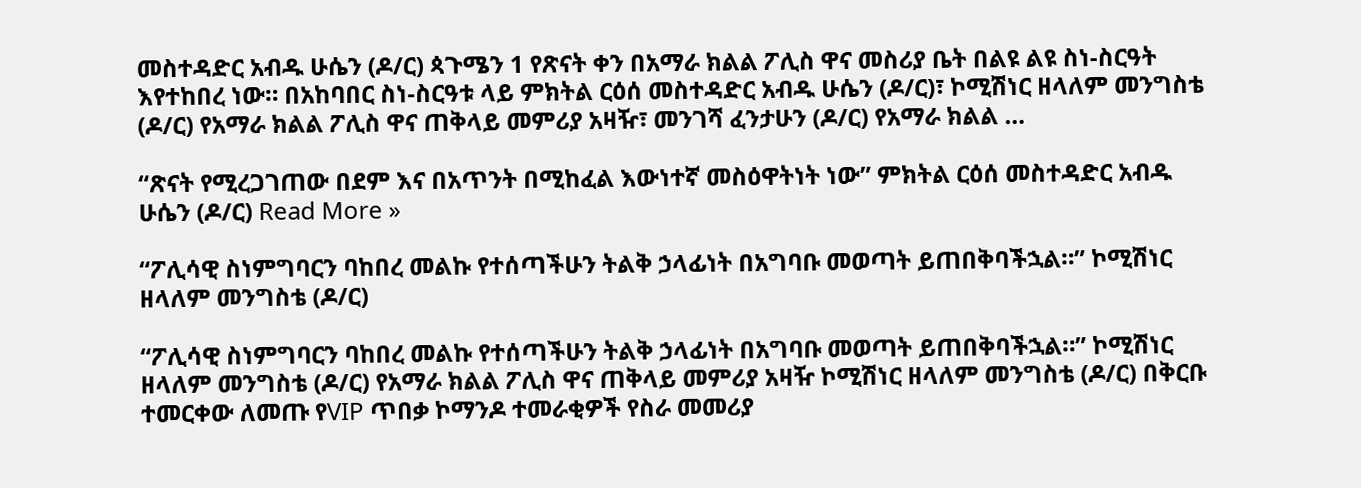መስተዳድር አብዱ ሁሴን (ዶ/ር) ጳጉሜን 1 የጽናት ቀን በአማራ ክልል ፖሊስ ዋና መስሪያ ቤት በልዩ ልዩ ስነ-ስርዓት እየተከበረ ነው። በአከባበር ስነ-ስርዓቱ ላይ ምክትል ርዕሰ መስተዳድር አብዱ ሁሴን (ዶ/ር)፣ ኮሚሽነር ዘላለም መንግስቴ (ዶ/ር) የአማራ ክልል ፖሊስ ዋና ጠቅላይ መምሪያ አዛዥ፣ መንገሻ ፈንታሁን (ዶ/ር) የአማራ ክልል …

“ጽናት የሚረጋገጠው በደም እና በአጥንት በሚከፈል እውነተኛ መስዕዋትነት ነው” ምክትል ርዕሰ መስተዳድር አብዱ ሁሴን (ዶ/ር) Read More »

“ፖሊሳዊ ስነምግባርን ባከበረ መልኩ የተሰጣችሁን ትልቅ ኃላፊነት በአግባቡ መወጣት ይጠበቅባችኋል።” ኮሚሽነር ዘላለም መንግስቴ (ዶ/ር)

“ፖሊሳዊ ስነምግባርን ባከበረ መልኩ የተሰጣችሁን ትልቅ ኃላፊነት በአግባቡ መወጣት ይጠበቅባችኋል።” ኮሚሽነር ዘላለም መንግስቴ (ዶ/ር) የአማራ ክልል ፖሊስ ዋና ጠቅላይ መምሪያ አዛዥ ኮሚሽነር ዘላለም መንግስቴ (ዶ/ር) በቅርቡ ተመርቀው ለመጡ የVIP ጥበቃ ኮማንዶ ተመራቂዎች የስራ መመሪያ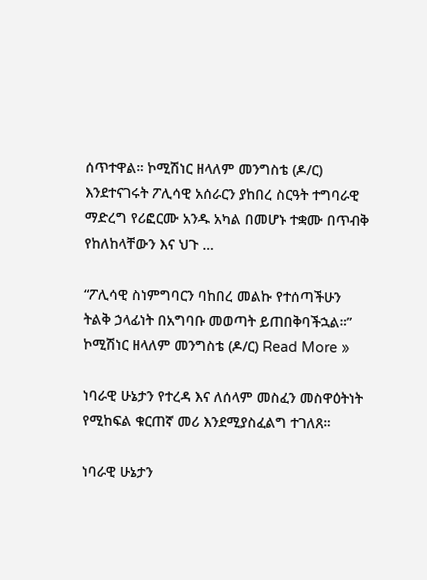ሰጥተዋል። ኮሚሽነር ዘላለም መንግስቴ (ዶ/ር) እንደተናገሩት ፖሊሳዊ አሰራርን ያከበረ ስርዓት ተግባራዊ ማድረግ የሪፎርሙ አንዱ አካል በመሆኑ ተቋሙ በጥብቅ የከለከላቸውን እና ህጉ …

“ፖሊሳዊ ስነምግባርን ባከበረ መልኩ የተሰጣችሁን ትልቅ ኃላፊነት በአግባቡ መወጣት ይጠበቅባችኋል።” ኮሚሽነር ዘላለም መንግስቴ (ዶ/ር) Read More »

ነባራዊ ሁኔታን የተረዳ እና ለሰላም መስፈን መስዋዕትነት የሚከፍል ቁርጠኛ መሪ እንደሚያስፈልግ ተገለጸ።

ነባራዊ ሁኔታን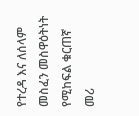የተረዳ እና ለሰላም መስፈን መስዋዕትነት የሚከፍል ቁርጠኛ መሪ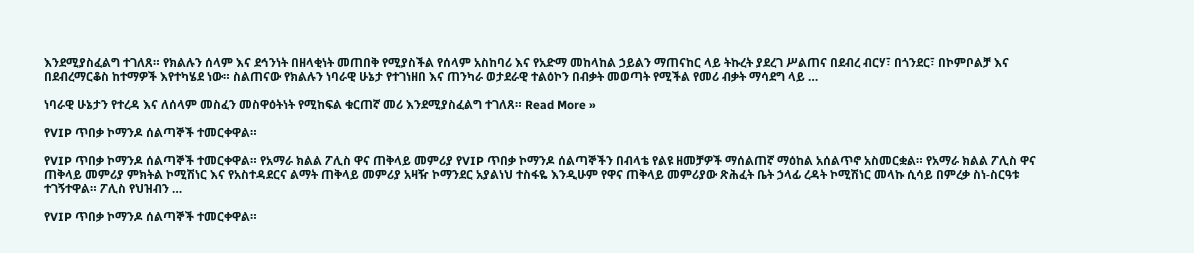እንደሚያስፈልግ ተገለጸ። የክልሉን ሰላም እና ደኅንነት በዘላቂነት መጠበቅ የሚያስችል የሰላም አስከባሪ እና የአድማ መከላከል ኃይልን ማጠናከር ላይ ትኩረት ያደረገ ሥልጠና በደብረ ብርሃ፣ በጎንደር፣ በኮምቦልቻ እና በደብረማርቆስ ከተማዎች እየተካሄደ ነው። ስልጠናው የክልሉን ነባራዊ ሁኔታ የተገነዘበ እና ጠንካራ ወታደራዊ ተልዕኮን በብቃት መወጣት የሚችል የመሪ ብቃት ማሳደግ ላይ …

ነባራዊ ሁኔታን የተረዳ እና ለሰላም መስፈን መስዋዕትነት የሚከፍል ቁርጠኛ መሪ እንደሚያስፈልግ ተገለጸ። Read More »

የVIP ጥበቃ ኮማንዶ ሰልጣኞች ተመርቀዋል።

የVIP ጥበቃ ኮማንዶ ሰልጣኞች ተመርቀዋል። የአማራ ክልል ፖሊስ ዋና ጠቅላይ መምሪያ የVIP ጥበቃ ኮማንዶ ሰልጣኞችን በብላቴ የልዩ ዘመቻዎች ማሰልጠኛ ማዕከል አሰልጥኖ አስመርቋል። የአማራ ክልል ፖሊስ ዋና ጠቅላይ መምሪያ ምክትል ኮሚሽነር እና የአስተዳደርና ልማት ጠቅላይ መምሪያ አዛዥ ኮማንደር አያልነህ ተስፋዬ እንዲሁም የዋና ጠቅላይ መምሪያው ጽሕፈት ቤት ኃላፊ ረዳት ኮሚሽነር መላኩ ሲሳይ በምረቃ ስነ-ስርዓቱ ተገኝተዋል። ፖሊስ የህዝብን …

የVIP ጥበቃ ኮማንዶ ሰልጣኞች ተመርቀዋል።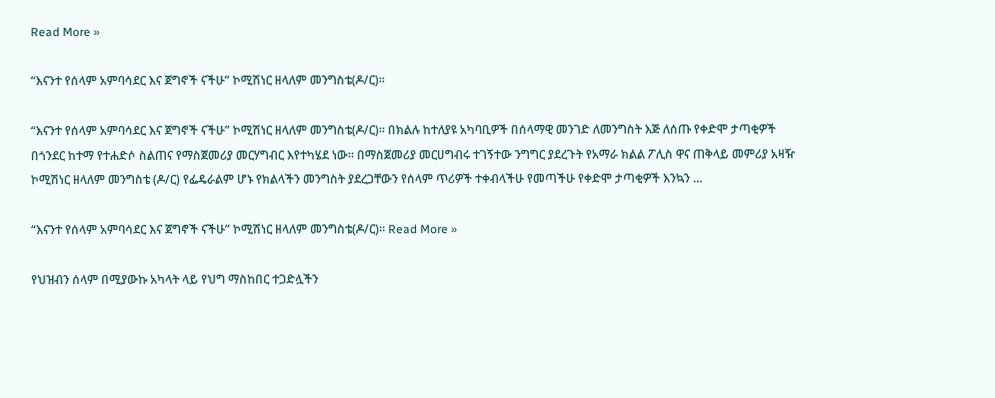Read More »

“እናንተ የሰላም አምባሳደር እና ጀግኖች ናችሁ” ኮሚሽነር ዘላለም መንግስቴ(ዶ/ር)።

“እናንተ የሰላም አምባሳደር እና ጀግኖች ናችሁ” ኮሚሽነር ዘላለም መንግስቴ(ዶ/ር)። በክልሉ ከተለያዩ አካባቢዎች በሰላማዊ መንገድ ለመንግስት እጅ ለሰጡ የቀድሞ ታጣቂዎች በጎንደር ከተማ የተሐድሶ ስልጠና የማስጀመሪያ መርሃግብር እየተካሄደ ነው። በማስጀመሪያ መርሀግብሩ ተገኝተው ንግግር ያደረጉት የአማራ ክልል ፖሊስ ዋና ጠቅላይ መምሪያ አዛዥ ኮሚሽነር ዘላለም መንግስቴ (ዶ/ር) የፌዴራልም ሆኑ የክልላችን መንግስት ያደረጋቸውን የሰላም ጥሪዎች ተቀብላችሁ የመጣችሁ የቀድሞ ታጣቂዎች እንኳን …

“እናንተ የሰላም አምባሳደር እና ጀግኖች ናችሁ” ኮሚሽነር ዘላለም መንግስቴ(ዶ/ር)። Read More »

የህዝብን ሰላም በሚያውኩ አካላት ላይ የህግ ማስከበር ተጋድሏችን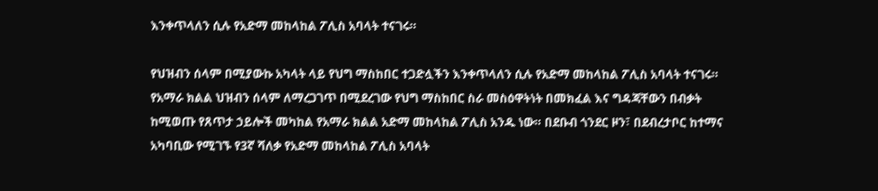እንቀጥላለን ሲሉ የአድማ መከላከል ፖሊስ አባላት ተናገሩ።

የህዝብን ሰላም በሚያውኩ አካላት ላይ የህግ ማስከበር ተጋድሏችን እንቀጥላለን ሲሉ የአድማ መከላከል ፖሊስ አባላት ተናገሩ። የአማራ ክልል ህዝብን ሰላም ለማረጋገጥ በሚደረገው የህግ ማስከበር ስራ መስዕዋትነት በመክፈል እና ግዳጃቸውን በብቃት ከሚወጡ የጸጥታ ኃይሎች መካከል የአማራ ክልል አድማ መከላከል ፖሊስ አንዱ ነው። በደቡብ ጎንደር ዞን፣ በደብረታቦር ከተማና አካባቢው የሚገኙ የ3ኛ ሻለቃ የአድማ መከላከል ፖሊስ አባላት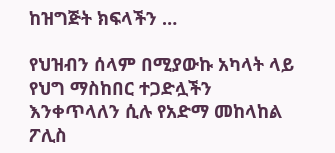ከዝግጅት ክፍላችን …

የህዝብን ሰላም በሚያውኩ አካላት ላይ የህግ ማስከበር ተጋድሏችን እንቀጥላለን ሲሉ የአድማ መከላከል ፖሊስ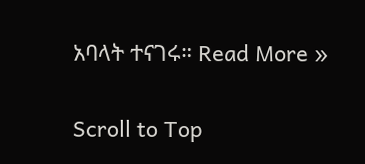አባላት ተናገሩ። Read More »

Scroll to Top